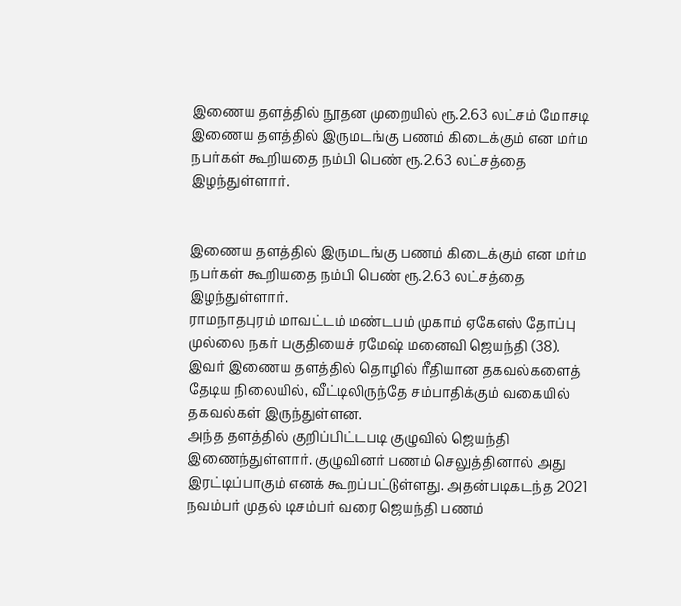இணைய தளத்தில் நூதன முறையில் ரூ.2.63 லட்சம் மோசடி
இணைய தளத்தில் இருமடங்கு பணம் கிடைக்கும் என மர்ம நபர்கள் கூறியதை நம்பி பெண் ரூ.2.63 லட்சத்தை இழந்துள்ளார்.


இணைய தளத்தில் இருமடங்கு பணம் கிடைக்கும் என மர்ம நபர்கள் கூறியதை நம்பி பெண் ரூ.2.63 லட்சத்தை இழந்துள்ளார்.
ராமநாதபுரம் மாவட்டம் மண்டபம் முகாம் ஏகேஎஸ் தோப்பு முல்லை நகர் பகுதியைச் ரமேஷ் மனைவி ஜெயந்தி (38). இவர் இணைய தளத்தில் தொழில் ரீதியான தகவல்களைத் தேடிய நிலையில், வீட்டிலிருந்தே சம்பாதிக்கும் வகையில் தகவல்கள் இருந்துள்ளன.
அந்த தளத்தில் குறிப்பிட்டபடி குழுவில் ஜெயந்தி இணைந்துள்ளார். குழுவினர் பணம் செலுத்தினால் அது இரட்டிப்பாகும் எனக் கூறப்பட்டுள்ளது. அதன்படிகடந்த 2021 நவம்பர் முதல் டிசம்பர் வரை ஜெயந்தி பணம்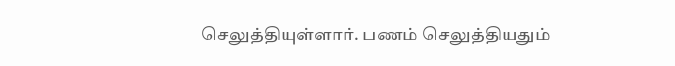செலுத்தியுள்ளார். பணம் செலுத்தியதும்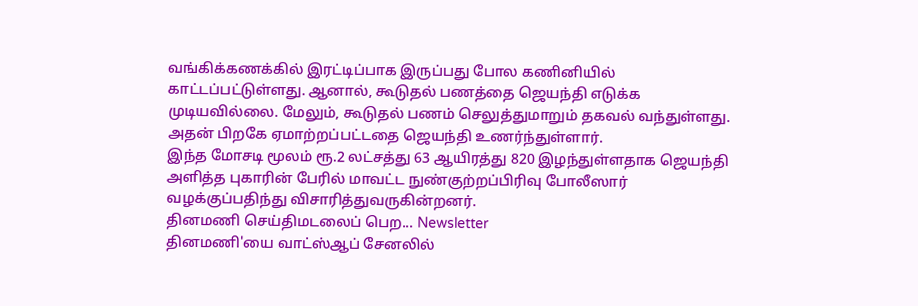வங்கிக்கணக்கில் இரட்டிப்பாக இருப்பது போல கணினியில் காட்டப்பட்டுள்ளது. ஆனால், கூடுதல் பணத்தை ஜெயந்தி எடுக்க முடியவில்லை. மேலும், கூடுதல் பணம் செலுத்துமாறும் தகவல் வந்துள்ளது. அதன் பிறகே ஏமாற்றப்பட்டதை ஜெயந்தி உணர்ந்துள்ளார்.
இந்த மோசடி மூலம் ரூ.2 லட்சத்து 63 ஆயிரத்து 820 இழந்துள்ளதாக ஜெயந்தி அளித்த புகாரின் பேரில் மாவட்ட நுண்குற்றப்பிரிவு போலீஸார் வழக்குப்பதிந்து விசாரித்துவருகின்றனர்.
தினமணி செய்திமடலைப் பெற... Newsletter
தினமணி'யை வாட்ஸ்ஆப் சேனலில்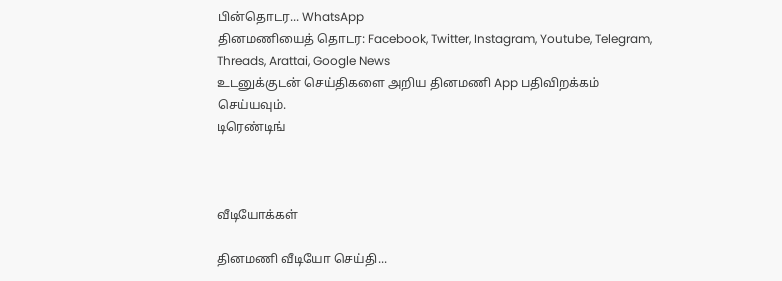பின்தொடர... WhatsApp
தினமணியைத் தொடர: Facebook, Twitter, Instagram, Youtube, Telegram, Threads, Arattai, Google News
உடனுக்குடன் செய்திகளை அறிய தினமணி App பதிவிறக்கம் செய்யவும்.
டிரெண்டிங்



வீடியோக்கள்

தினமணி வீடியோ செய்தி...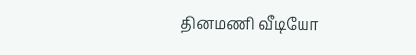தினமணி வீடியோ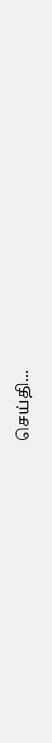செய்தி...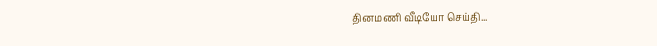தினமணி வீடியோ செய்தி...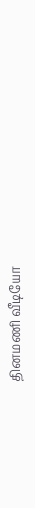தினமணி வீடியோ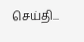செய்தி...